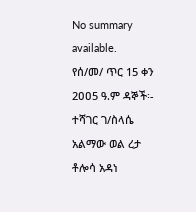No summary available.
የሰ/መ/ ጥር 15 ቀን 2ዐዐ5 ዓ.ም ዳኞች፡- ተሻገር ገ/ስላሴ አልማው ወል ረታ ቶሎሳ አዳነ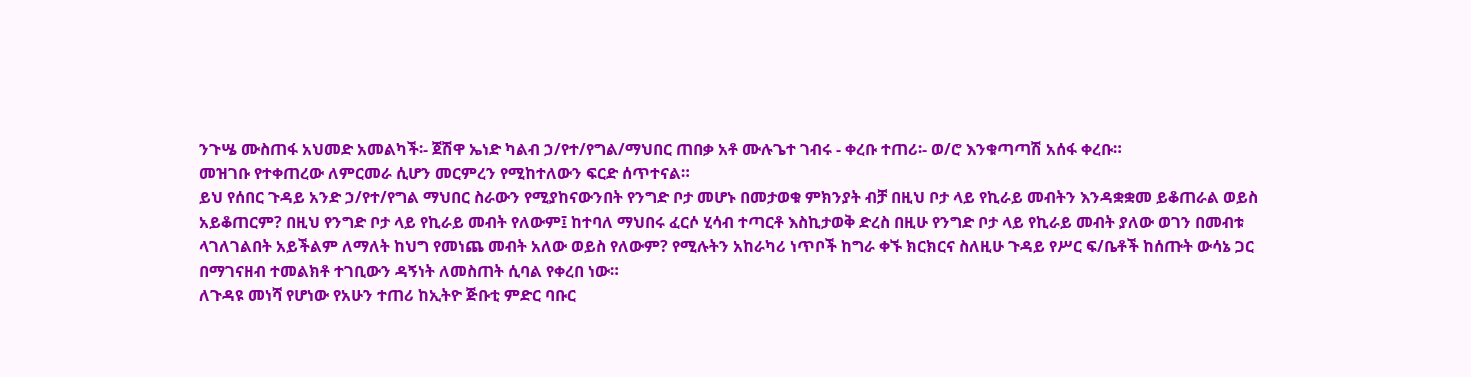ንጉሤ ሙስጠፋ አህመድ አመልካች፡- ጀሽዋ ኤነድ ካልብ ኃ/የተ/የግል/ማህበር ጠበቃ አቶ ሙሉጌተ ገብሩ - ቀረቡ ተጠሪ፡- ወ/ሮ እንቁጣጣሽ አሰፋ ቀረቡ።
መዝገቡ የተቀጠረው ለምርመራ ሲሆን መርምረን የሚከተለውን ፍርድ ሰጥተናል።
ይህ የሰበር ጉዳይ አንድ ኃ/የተ/የግል ማህበር ስራውን የሚያከናውንበት የንግድ ቦታ መሆኑ በመታወቁ ምክንያት ብቻ በዚህ ቦታ ላይ የኪራይ መብትን እንዳቋቋመ ይቆጠራል ወይስ አይቆጠርም? በዚህ የንግድ ቦታ ላይ የኪራይ መብት የለውም፤ ከተባለ ማህበሩ ፈርሶ ሂሳብ ተጣርቶ እስኪታወቅ ድረስ በዚሁ የንግድ ቦታ ላይ የኪራይ መብት ያለው ወገን በመብቱ ላገለገልበት አይችልም ለማለት ከህግ የመነጨ መብት አለው ወይስ የለውም? የሚሉትን አከራካሪ ነጥቦች ከግራ ቀኙ ክርክርና ስለዚሁ ጉዳይ የሥር ፍ/ቤቶች ከሰጡት ውሳኔ ጋር በማገናዘብ ተመልክቶ ተገቢውን ዳኝነት ለመስጠት ሲባል የቀረበ ነው።
ለጉዳዩ መነሻ የሆነው የአሁን ተጠሪ ከኢትዮ ጅቡቲ ምድር ባቡር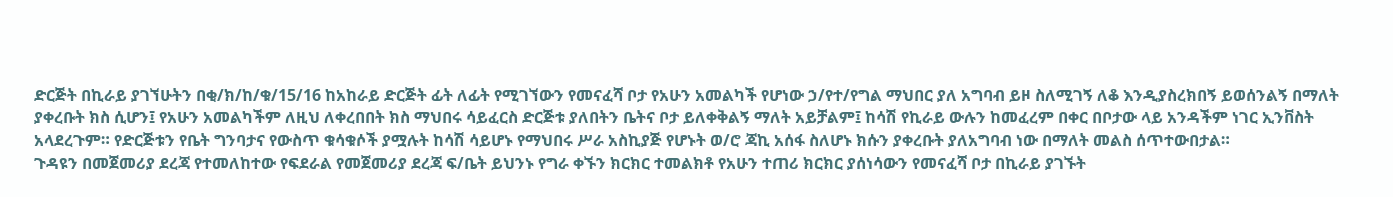ድርጅት በኪራይ ያገኘሁትን በቂ/ክ/ከ/ቁ/15/16 ከአከራይ ድርጅት ፊት ለፊት የሚገኘውን የመናፈሻ ቦታ የአሁን አመልካች የሆነው ኃ/የተ/የግል ማህበር ያለ አግባብ ይዞ ስለሚገኝ ለቆ እንዲያስረክበኝ ይወሰንልኝ በማለት ያቀረቡት ክስ ሲሆን፤ የአሁን አመልካችም ለዚህ ለቀረበበት ክስ ማህበሩ ሳይፈርስ ድርጅቱ ያለበትን ቤትና ቦታ ይለቀቅልኝ ማለት አይቻልም፤ ከሳሽ የኪራይ ውሉን ከመፈረም በቀር በቦታው ላይ አንዳችም ነገር ኢንቨስት አላደረጉም። የድርጅቱን የቤት ግንባታና የውስጥ ቁሳቁሶች ያሟሉት ከሳሽ ሳይሆኑ የማህበሩ ሥራ አስኪያጅ የሆኑት ወ/ሮ ጃኪ አሰፋ ስለሆኑ ክሱን ያቀረቡት ያለአግባብ ነው በማለት መልስ ሰጥተውበታል።
ጉዳዩን በመጀመሪያ ደረጃ የተመለከተው የፍደራል የመጀመሪያ ደረጃ ፍ/ቤት ይህንኑ የግራ ቀኙን ክርክር ተመልክቶ የአሁን ተጠሪ ክርክር ያሰነሳውን የመናፈሻ ቦታ በኪራይ ያገኙት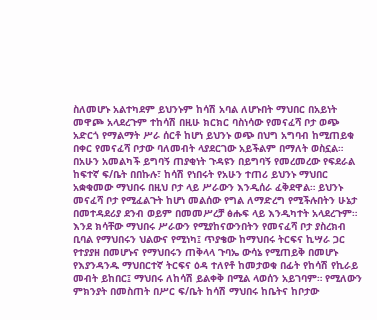ስለመሆኑ አልተካደም ይህንኑም ከሳሽ አባል ለሆኑበት ማህበር በአይነት መዋጮ አላደረጉም ተከሳሽ በዚሁ ክርክር ባስነሳው የመናፈሻ ቦታ ወጭ አድርጎ የማልማት ሥራ ሰርቶ ከሆነ ይህንኑ ወጭ በህግ አግባብ ከሚጠይቁ በቀር የመናፈሻ ቦታው ባለመብት ላያደርገው አይችልም በማለት ወስኗል።
በአሁን አመልካች ይግባኝ ጠያቂነት ጉዳዩን በይግባኝ የመረመረው የፍደራል ከፍተኛ ፍ/ቤት በበኩሉ፣ ከሳሽ የነበሩት የአሁን ተጠሪ ይህንኑ ማህበር አቋቁመው ማህበሩ በዚህ ቦታ ላይ ሥራውን እንዲሰራ ፈቅደዋል። ይህንኑ መናፈሻ ቦታ የሚፈልጉት ከሆነ መልሰው የግል ለማድረግ የሚችሉበትን ሁኔታ በመተዳደሪያ ደንብ ወይም በመመሥረቻ ፅሑፍ ላይ እንዲካተት አላደረጉም። እንደ ክሳቸው ማህበሩ ሥራውን የሚያከናውንበትን የመናፈሻ ቦታ ያስረክብ ቢባል የማህበሩን ህልውና የሚነካ፤ ጥያቄው ከማህበሩ ትርፍና ኪሣራ ጋር የተያያዘ በመሆኑና የማህበሩን ጠቅላላ ጉባኤ ውሳኔ የሚጠይቅ በመሆኑ የእያንዳንዱ ማህበርተኛ ትርፍና ዕዳ ተለየቶ ከመታወቁ በፊት የከሳሽ የኪራይ መብት ይከበር፤ ማህበሩ ለከሳሽ ይልቀቅ በሚል ላወሰን አይገባም። የሚለውን ምክንያት በመስጠት በሥር ፍ/ቤት ከሳሽ ማህበሩ ከቤትና ከቦታው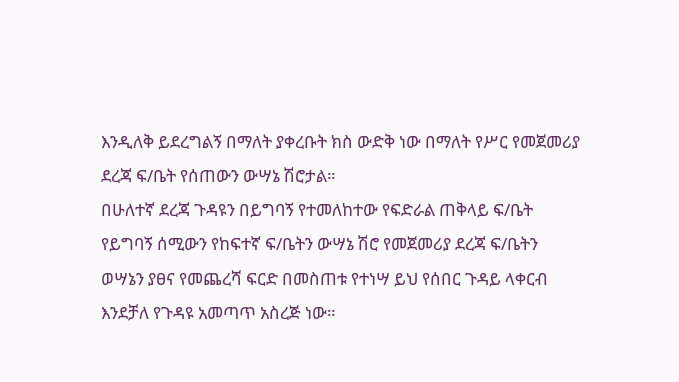እንዲለቅ ይደረግልኝ በማለት ያቀረቡት ክስ ውድቅ ነው በማለት የሥር የመጀመሪያ ደረጃ ፍ/ቤት የሰጠውን ውሣኔ ሽሮታል።
በሁለተኛ ደረጃ ጉዳዩን በይግባኝ የተመለከተው የፍድራል ጠቅላይ ፍ/ቤት የይግባኝ ሰሚውን የከፍተኛ ፍ/ቤትን ውሣኔ ሽሮ የመጀመሪያ ደረጃ ፍ/ቤትን ወሣኔን ያፀና የመጨረሻ ፍርድ በመስጠቱ የተነሣ ይህ የሰበር ጉዳይ ላቀርብ እንደቻለ የጉዳዩ አመጣጥ አስረጅ ነው።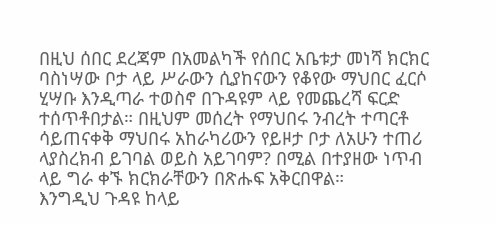በዚህ ሰበር ደረጃም በአመልካች የሰበር አቤቱታ መነሻ ክርክር ባስነሣው ቦታ ላይ ሥራውን ሲያከናውን የቆየው ማህበር ፈርሶ ሂሣቡ እንዲጣራ ተወስኖ በጉዳዩም ላይ የመጨረሻ ፍርድ ተሰጥቶበታል። በዚህም መሰረት የማህበሩ ንብረት ተጣርቶ ሳይጠናቀቅ ማህበሩ አከራካሪውን የይዞታ ቦታ ለአሁን ተጠሪ ላያስረክብ ይገባል ወይስ አይገባም? በሚል በተያዘው ነጥብ ላይ ግራ ቀኙ ክርክራቸውን በጽሑፍ አቅርበዋል።
እንግዲህ ጉዳዩ ከላይ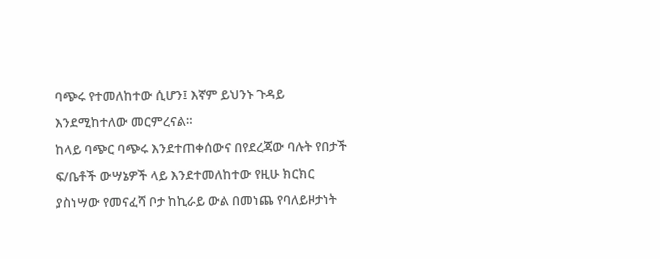ባጭሩ የተመለከተው ሲሆን፤ እኛም ይህንኑ ጉዳይ እንደሚከተለው መርምረናል።
ከላይ ባጭር ባጭሩ እንደተጠቀሰውና በየደረጃው ባሉት የበታች ፍ/ቤቶች ውሣኔዎች ላይ እንደተመለከተው የዚሁ ክርክር ያስነሣው የመናፈሻ ቦታ ከኪራይ ውል በመነጨ የባለይዞታነት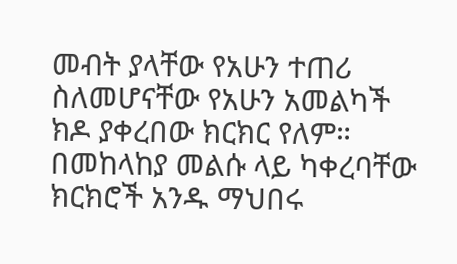መብት ያላቸው የአሁን ተጠሪ ስለመሆናቸው የአሁን አመልካች ክዶ ያቀረበው ክርክር የለም።
በመከላከያ መልሱ ላይ ካቀረባቸው ክርክሮች አንዱ ማህበሩ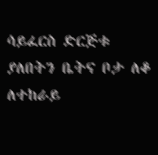ሳይፈርስ ድርጅቱ ያለበትን ቤትና ቦታ ለቆ ለተከራይ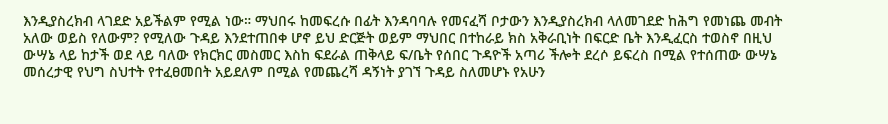እንዲያስረክብ ላገደድ አይችልም የሚል ነው። ማህበሩ ከመፍረሱ በፊት እንዳባባሉ የመናፈሻ ቦታውን እንዲያስረክብ ላለመገደድ ከሕግ የመነጨ መብት አለው ወይስ የለውም? የሚለው ጉዳይ እንደተጠበቀ ሆኖ ይህ ድርጅት ወይም ማህበር በተከራይ ክስ አቅራቢነት በፍርድ ቤት እንዲፈርስ ተወስኖ በዚህ ውሣኔ ላይ ከታች ወደ ላይ ባለው የክርክር መስመር እስከ ፍደራል ጠቅላይ ፍ/ቤት የሰበር ጉዳዮች አጣሪ ችሎት ደረሶ ይፍረስ በሚል የተሰጠው ውሣኔ መሰረታዊ የህግ ስህተት የተፈፀመበት አይደለም በሚል የመጨረሻ ዳኝነት ያገኘ ጉዳይ ስለመሆኑ የአሁን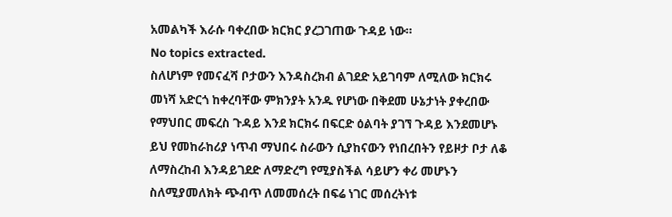አመልካች እራሱ ባቀረበው ክርክር ያረጋገጠው ጉዳይ ነው።
No topics extracted.
ስለሆነም የመናፈሻ ቦታውን እንዳስረክብ ልገደድ አይገባም ለሚለው ክርክሩ መነሻ አድርጎ ከቀረባቸው ምክንያት አንዱ የሆነው በቅደመ ሁኔታነት ያቀረበው የማህበር መፍረስ ጉዳይ እንደ ክርክሩ በፍርድ ዕልባት ያገኘ ጉዳይ እንደመሆኑ ይህ የመከራከሪያ ነጥብ ማህበሩ ስራውን ሲያከናውን የነበረበትን የይዞታ ቦታ ለቆ ለማስረከብ እንዳይገደድ ለማድረግ የሚያስችል ሳይሆን ቀሪ መሆኑን ስለሚያመለክት ጭብጥ ለመመሰረት በፍሬ ነገር መሰረትነቱ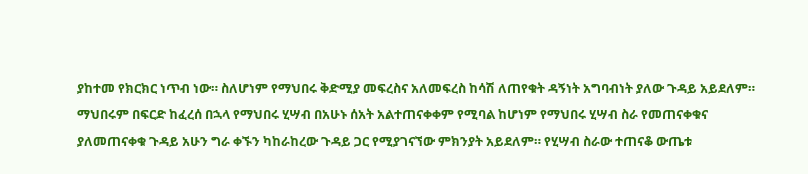ያከተመ የክርክር ነጥብ ነው። ስለሆነም የማህበሩ ቅድሚያ መፍረስና አለመፍረስ ከሳሽ ለጠየቁት ዳኝነት አግባብነት ያለው ጉዳይ አይደለም።
ማህበሩም በፍርድ ከፈረሰ በኋላ የማህበሩ ሂሣብ በአሁኑ ሰአት አልተጠናቀቀም የሚባል ከሆነም የማህበሩ ሂሣብ ስራ የመጠናቀቁና ያለመጠናቀቁ ጉዳይ አሁን ግራ ቀኙን ካከራከረው ጉዳይ ጋር የሚያገናኘው ምክንያት አይደለም። የሂሣብ ስራው ተጠናቆ ውጤቱ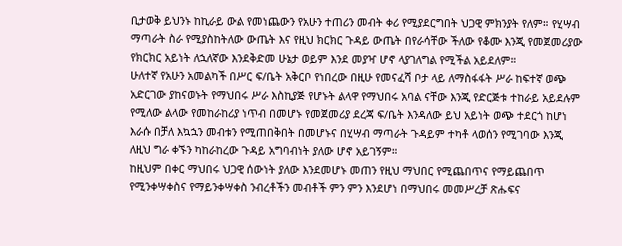ቢታወቅ ይህንኑ ከኪራይ ውል የመነጨውን የአሁን ተጠሪን መብት ቀሪ የሚያደርግበት ህጋዊ ምክንያት የለም። የሂሣብ ማጣራት ስራ የሚያስከትለው ውጤት እና የዚህ ክርክር ጉዳይ ውጤት በየራሳቸው ችለው የቆሙ እንጂ የመጀመሪያው የክርክር አይነት ለኋለኛው እንደቅድመ ሁኔታ ወይም እንደ መያዣ ሆኖ ላያገለግል የሚችል አይደለም።
ሁለተኛ የአሁን አመልካች በሥር ፍ/ቤት አቅርቦ የነበረው በዚሁ የመናፈሻ ቦታ ላይ ለማስፋፋት ሥራ ከፍተኛ ወጭ አድርገው ያከናወኑት የማህበሩ ሥራ እስኪያጅ የሆኑት ልላዋ የማህበሩ አባል ናቸው እንጂ የድርጅቱ ተከራይ አይደሉም የሚለው ልላው የመከራከሪያ ነጥብ በመሆኑ የመጀመሪያ ደረጃ ፍ/ቤት እንዳለው ይህ አይነት ወጭ ተደርጎ ከሆነ እራሱ በቻለ እኳኋን መብቱን የሚጠበቅበት በመሆኑና በሂሣብ ማጣራት ጉዳይም ተካቶ ላወሰን የሚገባው እንጂ ለዚህ ግራ ቀኙን ካከራከረው ጉዳይ አግባብነት ያለው ሆኖ አይገኝም።
ከዚህም በቀር ማህበሩ ህጋዊ ሰውነት ያለው እንደመሆኑ መጠን የዚህ ማህበር የሚጨበጥና የማይጨበጥ የሚንቀሣቀስና የማይንቀሣቀስ ንብረቶችን መብቶች ምን ምን እንደሆነ በማህበሩ መመሥረቻ ጽሑፍና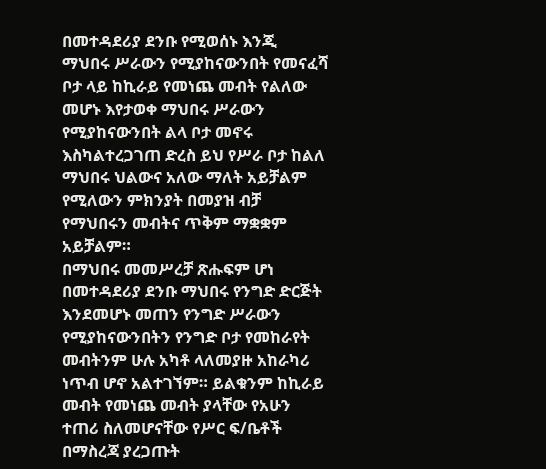በመተዳደሪያ ደንቡ የሚወሰኑ እንጂ ማህበሩ ሥራውን የሚያከናውንበት የመናፈሻ ቦታ ላይ ከኪራይ የመነጨ መብት የልለው መሆኑ እየታወቀ ማህበሩ ሥራውን የሚያከናውንበት ልላ ቦታ መኖሩ እስካልተረጋገጠ ድረስ ይህ የሥራ ቦታ ከልለ ማህበሩ ህልውና አለው ማለት አይቻልም የሚለውን ምክንያት በመያዝ ብቻ የማህበሩን መብትና ጥቅም ማቋቋም አይቻልም።
በማህበሩ መመሥረቻ ጽሑፍም ሆነ በመተዳደሪያ ደንቡ ማህበሩ የንግድ ድርጅት እንደመሆኑ መጠን የንግድ ሥራውን የሚያከናውንበትን የንግድ ቦታ የመከራየት መብትንም ሁሉ አካቶ ላለመያዙ አከራካሪ ነጥብ ሆኖ አልተገኘም። ይልቁንም ከኪራይ መብት የመነጨ መብት ያላቸው የአሁን ተጠሪ ስለመሆናቸው የሥር ፍ/ቤቶች በማስረጃ ያረጋጡት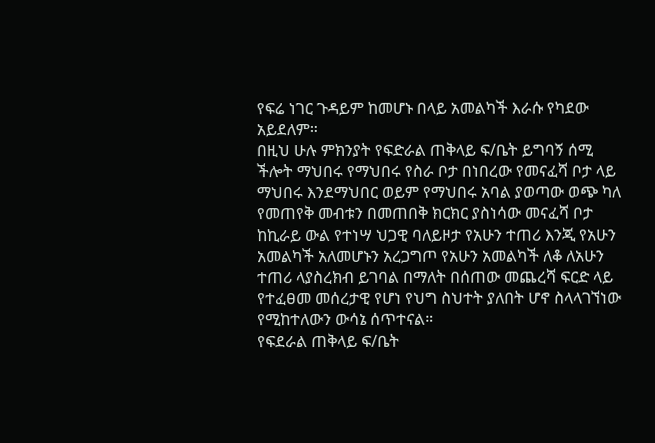የፍሬ ነገር ጉዳይም ከመሆኑ በላይ አመልካች እራሱ የካደው አይደለም።
በዚህ ሁሉ ምክንያት የፍድራል ጠቅላይ ፍ/ቤት ይግባኝ ሰሚ ችሎት ማህበሩ የማህበሩ የስራ ቦታ በነበረው የመናፈሻ ቦታ ላይ ማህበሩ እንደማህበር ወይም የማህበሩ አባል ያወጣው ወጭ ካለ የመጠየቅ መብቱን በመጠበቅ ክርክር ያስነሳው መናፈሻ ቦታ ከኪራይ ውል የተነሣ ህጋዊ ባለይዞታ የአሁን ተጠሪ እንጂ የአሁን አመልካች አለመሆኑን አረጋግጦ የአሁን አመልካች ለቆ ለአሁን ተጠሪ ላያስረክብ ይገባል በማለት በሰጠው መጨረሻ ፍርድ ላይ የተፈፀመ መሰረታዊ የሆነ የህግ ስህተት ያለበት ሆኖ ስላላገኘነው የሚከተለውን ውሳኔ ሰጥተናል።
የፍደራል ጠቅላይ ፍ/ቤት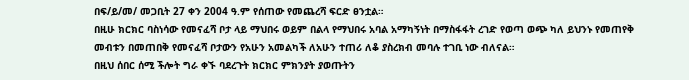በፍ/ይ/መ/ መጋቢት 27 ቀን 2004 ዓ.ም የሰጠው የመጨረሻ ፍርድ ፀንቷል።
በዚሁ ክርክር ባስነሳው የመናፈሻ ቦታ ላይ ማህበሩ ወይም በልላ የማህበሩ አባል አማካኝነት በማስፋፋት ረገድ የወጣ ወጭ ካለ ይህንኑ የመጠየቅ መብቱን በመጠበቅ የመናፈሻ ቦታውን የአሁን አመልካች ለአሁን ተጠሪ ለቆ ያስረክብ መባሉ ተገቢ ነው ብለናል።
በዚህ ሰበር ሰሚ ችሎት ግራ ቀኙ ባደረጉት ክርክር ምክንያት ያወጡትን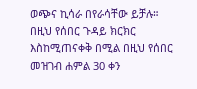ወጭና ኪሳራ በየራሳቸው ይቻሉ።
በዚህ የሰበር ጉዳይ ክርክር እስከሚጠናቀቅ በሚል በዚህ የሰበር መዝገብ ሐምል 30 ቀን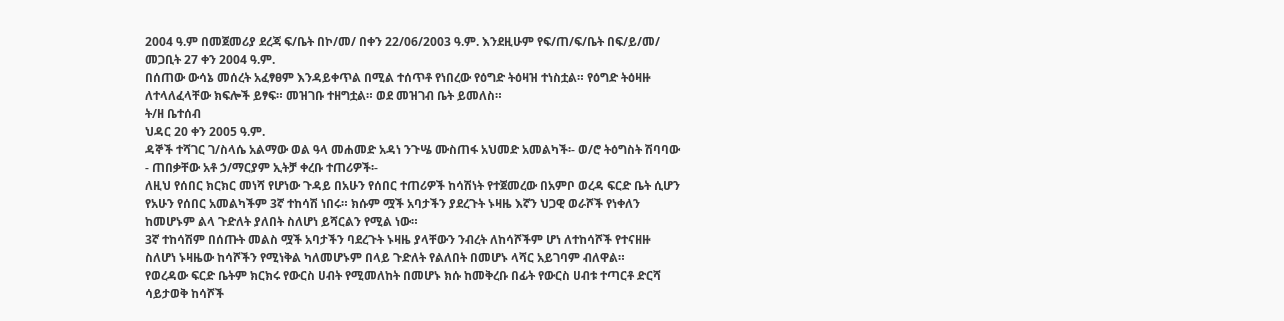2004 ዓ.ም በመጀመሪያ ደረጃ ፍ/ቤት በኮ/መ/ በቀን 22/06/2003 ዓ.ም. እንደዚሁም የፍ/ጠ/ፍ/ቤት በፍ/ይ/መ/ መጋቢት 27 ቀን 2004 ዓ.ም.
በሰጠው ውሳኔ መሰረት አፈፃፀም እንዳይቀጥል በሚል ተሰጥቶ የነበረው የዕግድ ትዕዛዝ ተነስቷል። የዕግድ ትዕዛዙ ለተላለፈላቸው ክፍሎች ይፃፍ። መዝገቡ ተዘግቷል። ወደ መዝገብ ቤት ይመለስ።
ት/ዘ ቤተሰብ
ህዳር 20 ቀን 2005 ዓ.ም.
ዳኞች ተሻገር ገ/ስላሴ አልማው ወል ዓላ መሐመድ አዳነ ንጉሤ ሙስጠፋ አህመድ አመልካች፡- ወ/ሮ ትዕግስት ሽባባው - ጠበቃቸው አቶ ኃ/ማርያም ኢትቻ ቀረቡ ተጠሪዎች፡-
ለዚህ የሰበር ክርክር መነሻ የሆነው ጉዳይ በአሁን የሰበር ተጠሪዎች ከሳሽነት የተጀመረው በአምቦ ወረዳ ፍርድ ቤት ሲሆን የአሁን የሰበር አመልካችም 3ኛ ተከሳሽ ነበሩ። ክሱም ሟች አባታችን ያደረጉት ኑዛዜ እኛን ህጋዊ ወራሾች የነቀለን ከመሆኑም ልላ ጉድለት ያለበት ስለሆነ ይሻርልን የሚል ነው።
3ኛ ተከሳሽም በሰጡት መልስ ሟች አባታችን ባደረጉት ኑዛዜ ያላቸውን ንብረት ለከሳሾችም ሆነ ለተከሳሾች የተናዘዙ ስለሆነ ኑዛዜው ከሳሾችን የሚነቅል ካለመሆኑም በላይ ጉድለት የልለበት በመሆኑ ላሻር አይገባም ብለዋል።
የወረዳው ፍርድ ቤትም ክርክሩ የውርስ ሀብት የሚመለከት በመሆኑ ክሱ ከመቅረቡ በፊት የውርስ ሀብቱ ተጣርቶ ድርሻ ሳይታወቅ ከሳሾች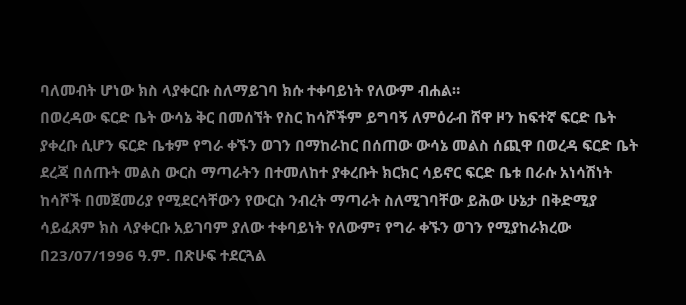ባለመብት ሆነው ክስ ላያቀርቡ ስለማይገባ ክሱ ተቀባይነት የለውም ብሐል።
በወረዳው ፍርድ ቤት ውሳኔ ቅር በመሰኘት የስር ከሳሾችም ይግባኝ ለምዕራብ ሸዋ ዞን ከፍተኛ ፍርድ ቤት ያቀረቡ ሲሆን ፍርድ ቤቱም የግራ ቀኙን ወገን በማከራከር በሰጠው ውሳኔ መልስ ሰጪዋ በወረዳ ፍርድ ቤት ደረጃ በሰጡት መልስ ውርስ ማጣራትን በተመለከተ ያቀረቡት ክርክር ሳይኖር ፍርድ ቤቱ በራሱ አነሳሽነት ከሳሾች በመጀመሪያ የሚደርሳቸውን የውርስ ንብረት ማጣራት ስለሚገባቸው ይሕው ሁኔታ በቅድሚያ ሳይፈጸም ክስ ላያቀርቡ አይገባም ያለው ተቀባይነት የለውም፣ የግራ ቀኙን ወገን የሚያከራክረው በ23/07/1996 ዓ.ም. በጽሁፍ ተደርጓል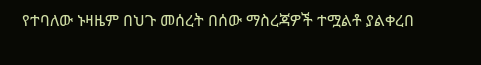የተባለው ኑዛዜም በህጉ መሰረት በሰው ማስረጃዎች ተሟልቶ ያልቀረበ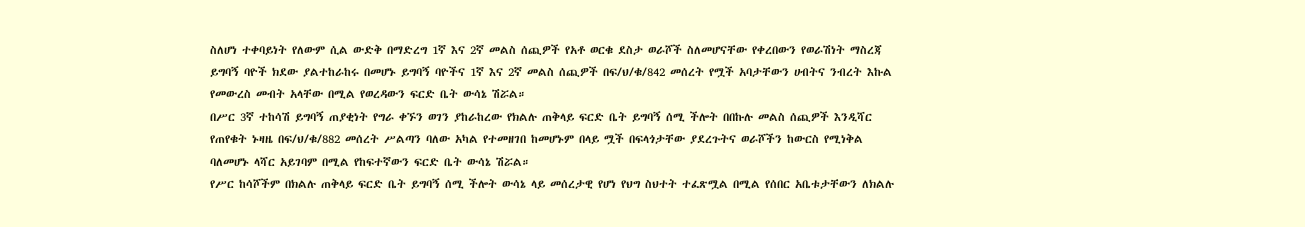ስለሆነ ተቀባይነት የለውም ሲል ውድቅ በማድረግ 1ኛ እና 2ኛ መልስ ሰጪዎች የአቶ ወርቁ ደስታ ወራሾች ስለመሆናቸው የቀረበውን የወራሽነት ማስረጃ ይግባኝ ባዮች ክደው ያልተከራከሩ በመሆኑ ይግባኝ ባዮችና 1ኛ እና 2ኛ መልስ ሰጪዎች በፍ/ህ/ቁ/842 መሰረት የሟች አባታቸውን ሀብትና ንብረት እኩል የመውረስ መብት አላቸው በሚል የወረዳውን ፍርድ ቤት ውሳኔ ሽሯል።
በሥር 3ኛ ተከሳሽ ይግባኝ ጠያቂነት የግራ ቀኙን ወገን ያከራከረው የክልሉ ጠቅላይ ፍርድ ቤት ይግባኝ ሰሚ ችሎት በበኩሉ መልስ ሰጪዎች እንዲሻር የጠየቁት ኑዛዜ በፍ/ህ/ቁ/882 መሰረት ሥልጣን ባለው አካል የተመዘገበ ከመሆኑም በላይ ሟች በፍላጎታቸው ያደረጉትና ወራሾችን ከውርስ የሚነቅል ባለመሆኑ ላሻር አይገባም በሚል የከፍተኛውን ፍርድ ቤት ውሳኔ ሽሯል።
የሥር ከሳሾችም በክልሉ ጠቅላይ ፍርድ ቤት ይግባኝ ሰሚ ችሎት ውሳኔ ላይ መሰረታዊ የሆነ የህግ ስህተት ተፈጽሟል በሚል የሰበር አቤቱታቸውን ለክልሉ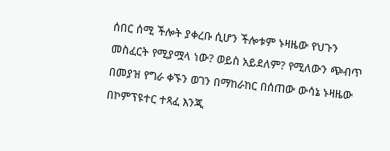ሰበር ሰሚ ችሎት ያቀረቡ ሲሆን ችሎቱም ኑዛዜው የህጉን መስፈርት የሚያሟላ ነው? ወይስ አይደለም? የሚለውን ጭብጥ በመያዝ የግራ ቀኙን ወገን በማከራከር በሰጠው ውሳኔ ኑዛዜው በኮምፕዩተር ተጻፈ እንጂ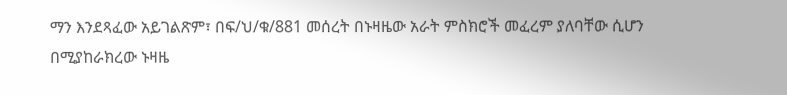ማን እንደጻፈው አይገልጽም፣ በፍ/ህ/ቁ/881 መሰረት በኑዛዜው አራት ምስክሮች መፈረም ያለባቸው ሲሆን በሚያከራክረው ኑዛዜ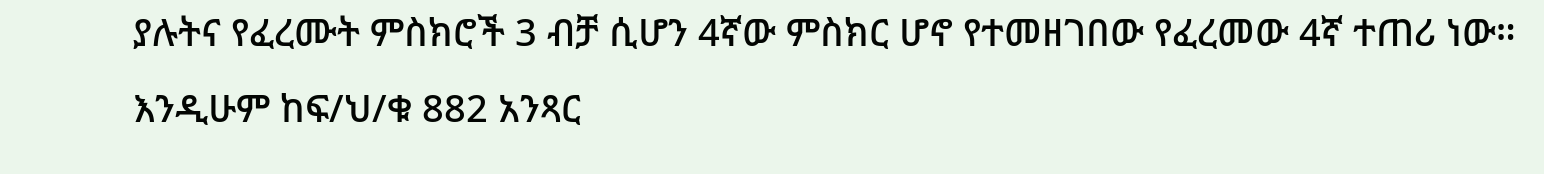ያሉትና የፈረሙት ምስክሮች 3 ብቻ ሲሆን 4ኛው ምስክር ሆኖ የተመዘገበው የፈረመው 4ኛ ተጠሪ ነው። እንዲሁም ከፍ/ህ/ቁ 882 አንጻር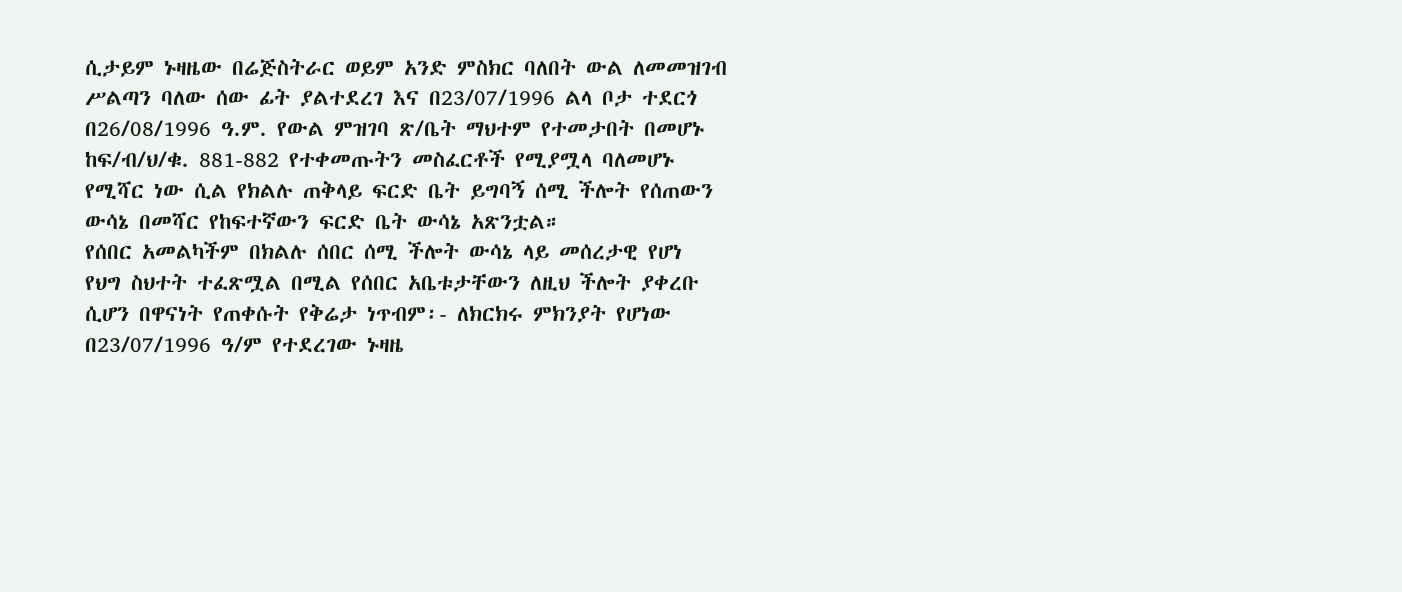ሲታይም ኑዛዜው በሬጅስትራር ወይም አንድ ምስክር ባለበት ውል ለመመዝገብ ሥልጣን ባለው ሰው ፊት ያልተደረገ እና በ23/07/1996 ልላ ቦታ ተደርጎ በ26/08/1996 ዓ.ም. የውል ምዝገባ ጽ/ቤት ማህተም የተመታበት በመሆኑ ከፍ/ብ/ህ/ቁ. 881-882 የተቀመጡትን መስፈርቶች የሚያሟላ ባለመሆኑ የሚሻር ነው ሲል የክልሉ ጠቅላይ ፍርድ ቤት ይግባኝ ሰሚ ችሎት የሰጠውን ውሳኔ በመሻር የከፍተኛውን ፍርድ ቤት ውሳኔ አጽንቷል።
የሰበር አመልካችም በክልሉ ሰበር ሰሚ ችሎት ውሳኔ ላይ መሰረታዊ የሆነ የህግ ስህተት ተፈጽሟል በሚል የሰበር አቤቱታቸውን ለዚህ ችሎት ያቀረቡ ሲሆን በዋናነት የጠቀሱት የቅሬታ ነጥብም፡- ለክርክሩ ምክንያት የሆነው በ23/07/1996 ዓ/ም የተደረገው ኑዛዜ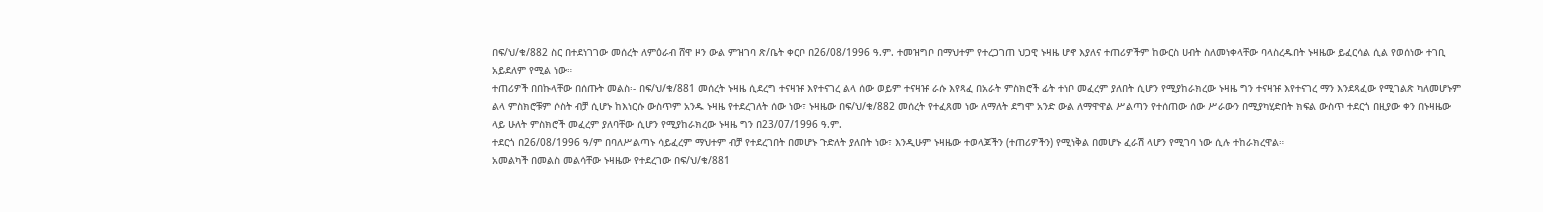በፍ/ህ/ቁ/882 ስር በተደነገገው መሰረት ለምዕራብ ሸዋ ዞን ውል ምዝገባ ጽ/ቤት ቀርቦ በ26/08/1996 ዓ.ም. ተመዝግቦ በማህተም የተረጋገጠ ህጋዊ ኑዛዜ ሆኖ እያለና ተጠሪዎችም ከውርስ ሀብት ስለመነቀላቸው ባላስረዱበት ኑዛዜው ይፈርሳል ሲል የወሰነው ተገቢ አይደለም የሚል ነው።
ተጠሪዎች በበኩላቸው በሰጡት መልስ፡- በፍ/ህ/ቁ/881 መሰረት ኑዛዜ ሲደረግ ተናዛዡ እየተናገረ ልላ ሰው ወይም ተናዛዡ ራሱ እየጻፈ በአራት ምስክሮች ፊት ተነቦ መፈረም ያለበት ሲሆን የሚያከራክረው ኑዛዜ ግን ተናዛዡ እየተናገረ ማን እንደጻፈው የሚገልጽ ካለመሆኑም ልላ ምስክሮቹም ሶስት ብቻ ሲሆኑ ከእነርሱ ውስጥም አንዱ ኑዛዜ የተደረገለት ሰው ነው፣ ኑዛዜው በፍ/ህ/ቁ/882 መሰረት የተፈጸመ ነው ለማለት ደግሞ አንድ ውል ለማዋዋል ሥልጣን የተሰጠው ሰው ሥራውን በሚያካሂድበት ክፍል ውስጥ ተደርጎ በዚያው ቀን በኑዛዜው ላይ ሁለት ምስክሮች መፈረም ያለባቸው ሲሆን የሚያከራክረው ኑዛዜ ግን በ23/07/1996 ዓ.ም.
ተደርጎ በ26/08/1996 ዓ/ም በባለሥልጣኑ ሳይፈረም ማህተም ብቻ የተደረገበት በመሆኑ ጉድለት ያለበት ነው፣ እንዲሁም ኑዛዜው ተወላጆችን (ተጠሪዎችን) የሚነቅል በመሆኑ ፈራሽ ላሆን የሚገባ ነው ሲሉ ተከራክረዋል።
አመልካች በመልስ መልሳቸው ኑዛዜው የተደረገው በፍ/ህ/ቁ/881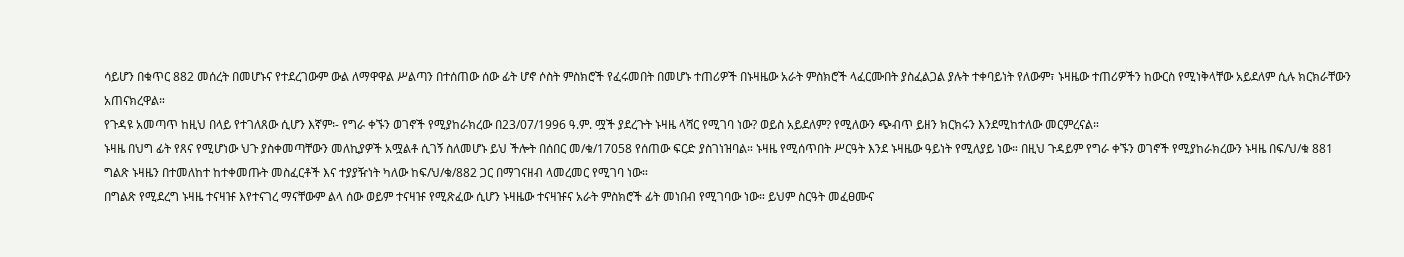ሳይሆን በቁጥር 882 መሰረት በመሆኑና የተደረገውም ውል ለማዋዋል ሥልጣን በተሰጠው ሰው ፊት ሆኖ ሶስት ምስክሮች የፈሩመበት በመሆኑ ተጠሪዎች በኑዛዜው አራት ምስክሮች ላፈርሙበት ያስፈልጋል ያሉት ተቀባይነት የለውም፣ ኑዛዜው ተጠሪዎችን ከውርስ የሚነቅላቸው አይደለም ሲሉ ክርክራቸውን አጠናክረዋል።
የጉዳዩ አመጣጥ ከዚህ በላይ የተገለጸው ሲሆን እኛም፡- የግራ ቀኙን ወገኖች የሚያከራክረው በ23/07/1996 ዓ.ም. ሟች ያደረጉት ኑዛዜ ላሻር የሚገባ ነው? ወይስ አይደለም? የሚለውን ጭብጥ ይዘን ክርክሩን እንደሚከተለው መርምረናል።
ኑዛዜ በህግ ፊት የጸና የሚሆነው ህጉ ያስቀመጣቸውን መለኪያዎች አሟልቶ ሲገኝ ስለመሆኑ ይህ ችሎት በሰበር መ/ቁ/17058 የሰጠው ፍርድ ያስገነዝባል። ኑዛዜ የሚሰጥበት ሥርዓት እንደ ኑዛዜው ዓይነት የሚለያይ ነው። በዚህ ጉዳይም የግራ ቀኙን ወገኖች የሚያከራክረውን ኑዛዜ በፍ/ህ/ቁ 881 ግልጽ ኑዛዜን በተመለከተ ከተቀመጡት መስፈርቶች እና ተያያዥነት ካለው ከፍ/ህ/ቁ/882 ጋር በማገናዘብ ላመረመር የሚገባ ነው።
በግልጽ የሚደረግ ኑዛዜ ተናዛዡ እየተናገረ ማናቸውም ልላ ሰው ወይም ተናዛዡ የሚጽፈው ሲሆን ኑዛዜው ተናዛዡና አራት ምስክሮች ፊት መነበብ የሚገባው ነው። ይህም ስርዓት መፈፀሙና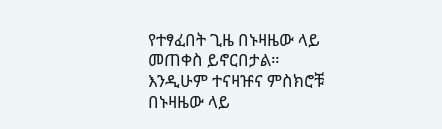የተፃፈበት ጊዜ በኑዛዜው ላይ መጠቀስ ይኖርበታል። እንዲሁም ተናዛዡና ምስክሮቹ በኑዛዜው ላይ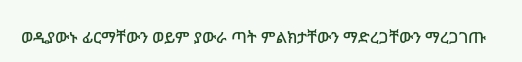ወዲያውኑ ፊርማቸውን ወይም ያውራ ጣት ምልክታቸውን ማድረጋቸውን ማረጋገጡ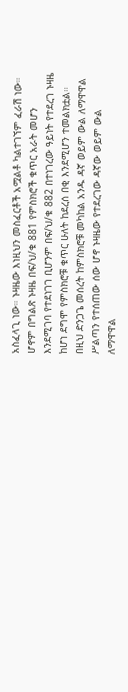አስፈላጊ ነው። ኑዛዜው እነዚህን መስፈርቶች አሟልቶ ካልተገኘም ፈራሽ ነው። ሆኖም በግልጽ ኑዛዜ በፍ/ህ/ቁ 881 የምስክሮች ቁጥር አራት መሆን እንደሚገባ የተደነገገ ቢሆንም በፍ/ህ/ቁ 882 በተነገረው ዓይነት የተደረገ ኑዛዜ ከሆነ ደግሞ የምስክሮቹ ቁጥር ሁለት ከደረሰ በቂ እንደሚሆን ተመልክቷል። በዚህ ድንጋጌ መሰረት ከምስክሮቹ መካከል አንዱ ዳኛ ወይም ውል ለማዋዋል ሥልጣን የተሰጠው ሰው ሆኖ ኑዛዜው የተደረገው ዳኛው ወይም ውል ለማዋዋል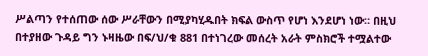ሥልጣን የተሰጠው ሰው ሥራቸውን በሚያካሂዱበት ክፍል ውስጥ የሆነ እንደሆነ ነው። በዚህ በተያዘው ጉዳይ ግን ኑዛዜው በፍ/ህ/ቁ 881 በተነገረው መሰረት አራት ምስክሮች ተሟልተው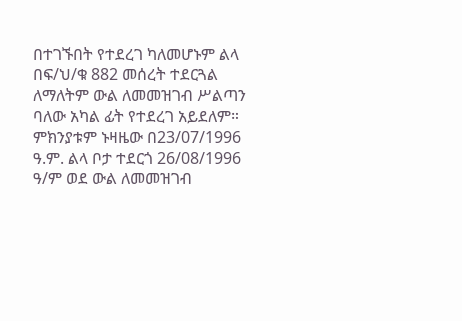በተገኙበት የተደረገ ካለመሆኑም ልላ በፍ/ህ/ቁ 882 መሰረት ተደርጓል ለማለትም ውል ለመመዝገብ ሥልጣን ባለው አካል ፊት የተደረገ አይደለም። ምክንያቱም ኑዛዜው በ23/07/1996 ዓ.ም. ልላ ቦታ ተደርጎ 26/08/1996 ዓ/ም ወደ ውል ለመመዝገብ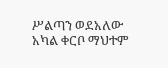ሥልጣን ወደአለው አካል ቀርቦ ማህተም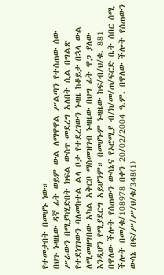የተመታበት በመሆኑ ነው።
በህጉ ኑዛዜው ዳኛ ፊት ወይም ውል ለማዋዋል ሥልጣን የተሰጠው ሰው ሥራውን በሚያካሂድበት ክፍል ውስጥ መደረግ አለበት ሲል በግልጽ የተደነገገውን ባለመከተል ልላ ቦታ የተደረገውን ኑዛዜ ከቆይታ በኋላ ውል ለሚመዘግበው አካል አቅርቦ ማስመዝገብ ኑዛዜው በህግ ፊት ዋጋ ያለው እንዲሆን የሚያደርግ አይሆንም። በመሆኑም ኑዛዜው ከፍ/ብ/ህ/ቁ. 881
በዋለው ችሎት የሰጠውን ውሳኔና የኦሮሚያ ብ/ክ/መ/ጠ/ፍርድ ቤት ሰበር ሰሚ ችሎት በመ/ቁ/108978 በቀን 20/02/2004 ዓ.ም. በዋለው ችሎት የሰጠውን ውሳኔ በፍ/ሥ/ሥ/ህ/ቁ/348(1)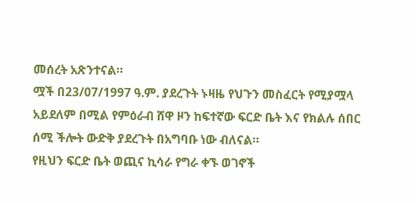መሰረት አጽንተናል።
ሟች በ23/07/1997 ዓ.ም. ያደረጉት ኑዛዜ የህጉን መስፈርት የሚያሟላ አይደለም በሚል የምዕራብ ሸዋ ዞን ከፍተኛው ፍርድ ቤት እና የክልሉ ሰበር ሰሚ ችሎት ውድቅ ያደረጉት በአግባቡ ነው ብለናል።
የዚህን ፍርድ ቤት ወጪና ኪሳራ የግራ ቀኙ ወገኖች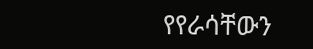የየራሳቸውን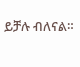ይቻሉ ብለናል።